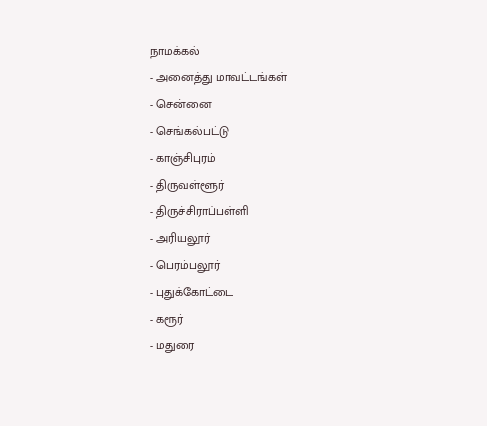நாமக்கல்
- அனைத்து மாவட்டங்கள்
- சென்னை
- செங்கல்பட்டு
- காஞ்சிபுரம்
- திருவள்ளூர்
- திருச்சிராப்பள்ளி
- அரியலூர்
- பெரம்பலூர்
- புதுக்கோட்டை
- கரூர்
- மதுரை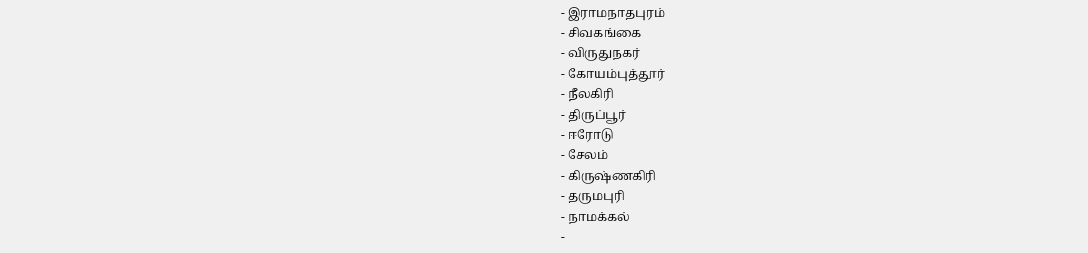- இராமநாதபுரம்
- சிவகங்கை
- விருதுநகர்
- கோயம்புத்தூர்
- நீலகிரி
- திருப்பூர்
- ஈரோடு
- சேலம்
- கிருஷ்ணகிரி
- தருமபுரி
- நாமக்கல்
-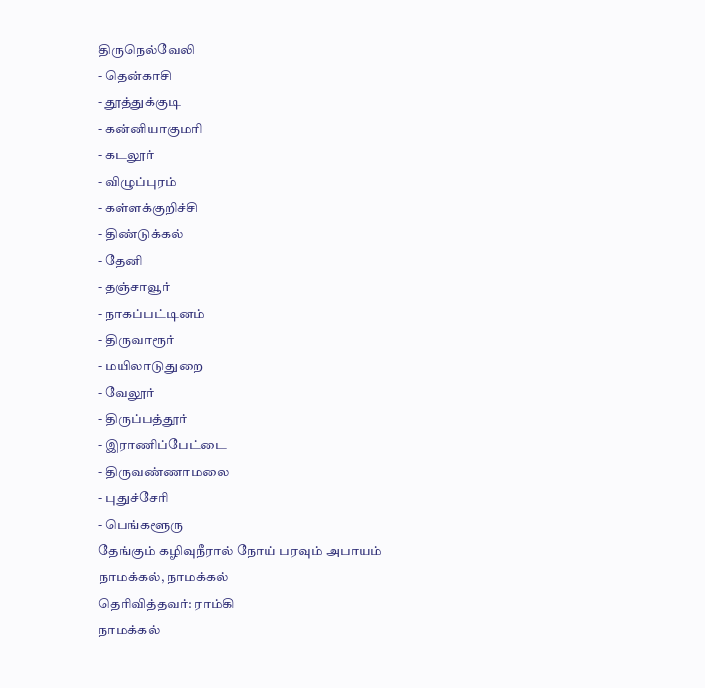திருநெல்வேலி
- தென்காசி
- தூத்துக்குடி
- கன்னியாகுமரி
- கடலூர்
- விழுப்புரம்
- கள்ளக்குறிச்சி
- திண்டுக்கல்
- தேனி
- தஞ்சாவூர்
- நாகப்பட்டினம்
- திருவாரூர்
- மயிலாடுதுறை
- வேலூர்
- திருப்பத்தூர்
- இராணிப்பேட்டை
- திருவண்ணாமலை
- புதுச்சேரி
- பெங்களூரு
தேங்கும் கழிவுநீரால் நோய் பரவும் அபாயம்
நாமக்கல், நாமக்கல்
தெரிவித்தவர்: ராம்கி
நாமக்கல்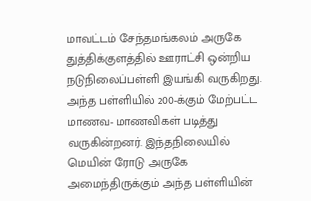மாவட்டம் சேந்தமங்கலம் அருகே துத்திக்குளத்தில் ஊராட்சி ஒன்றிய நடுநிலைப்பள்ளி இயங்கி வருகிறது. அந்த பள்ளியில் 200-க்கும் மேற்பட்ட மாணவ- மாணவிகள் படித்து வருகின்றனர். இந்தநிலையில் மெயின் ரோடு அருகே அமைந்திருக்கும் அந்த பள்ளியின்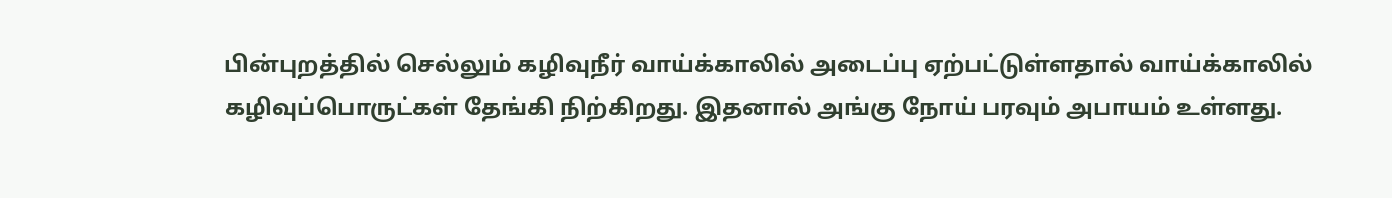பின்புறத்தில் செல்லும் கழிவுநீர் வாய்க்காலில் அடைப்பு ஏற்பட்டுள்ளதால் வாய்க்காலில் கழிவுப்பொருட்கள் தேங்கி நிற்கிறது. இதனால் அங்கு நோய் பரவும் அபாயம் உள்ளது.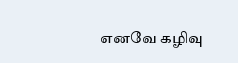எனவே கழிவு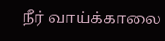நீர் வாய்க்காலை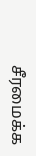சீரமைக்க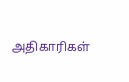அதிகாரிகள்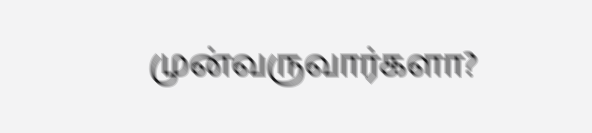முன்வருவார்களா?